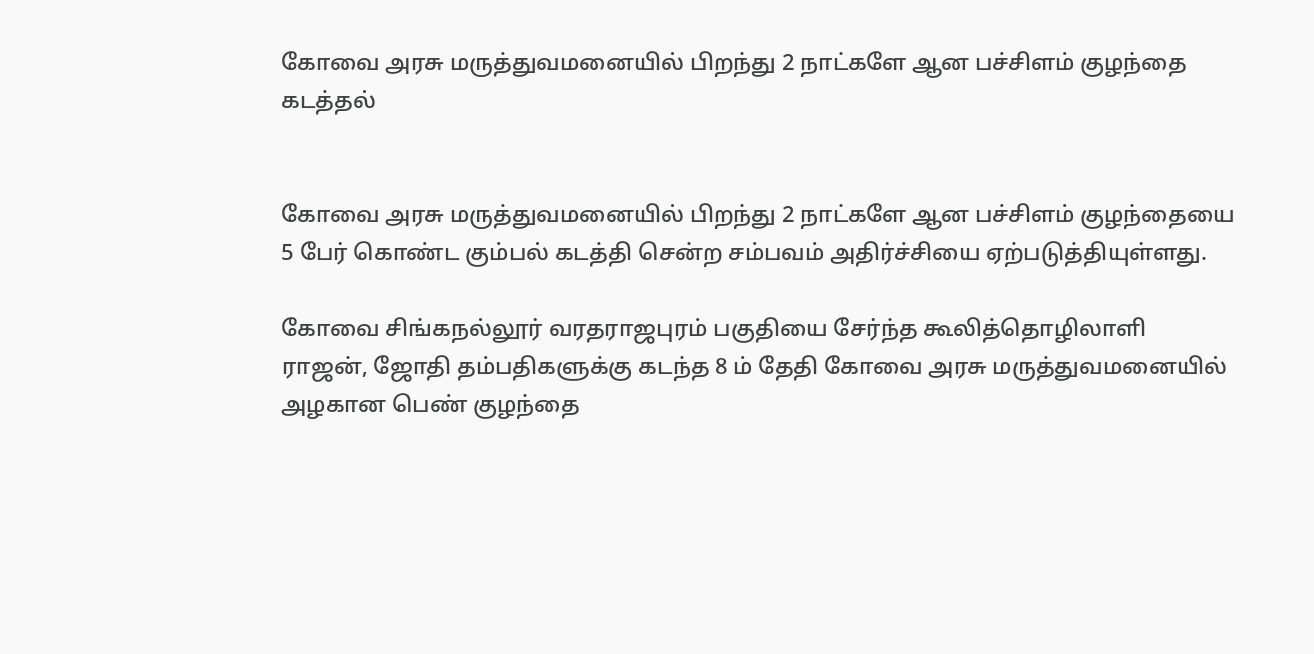கோவை அரசு மருத்துவமனையில் பிறந்து 2 நாட்களே ஆன பச்சிளம் குழந்தை கடத்தல்


கோவை அரசு மருத்துவமனையில் பிறந்து 2 நாட்களே ஆன பச்சிளம் குழந்தையை 5 பேர் கொண்ட கும்பல் கடத்தி சென்ற சம்பவம் அதிர்ச்சியை ஏற்படுத்தியுள்ளது.

கோவை சிங்கநல்லூர் வரதராஜபுரம் பகுதியை சேர்ந்த கூலித்தொழிலாளி ராஜன், ஜோதி தம்பதிகளுக்கு கடந்த 8 ம் தேதி கோவை அரசு மருத்துவமனையில் அழகான பெண் குழந்தை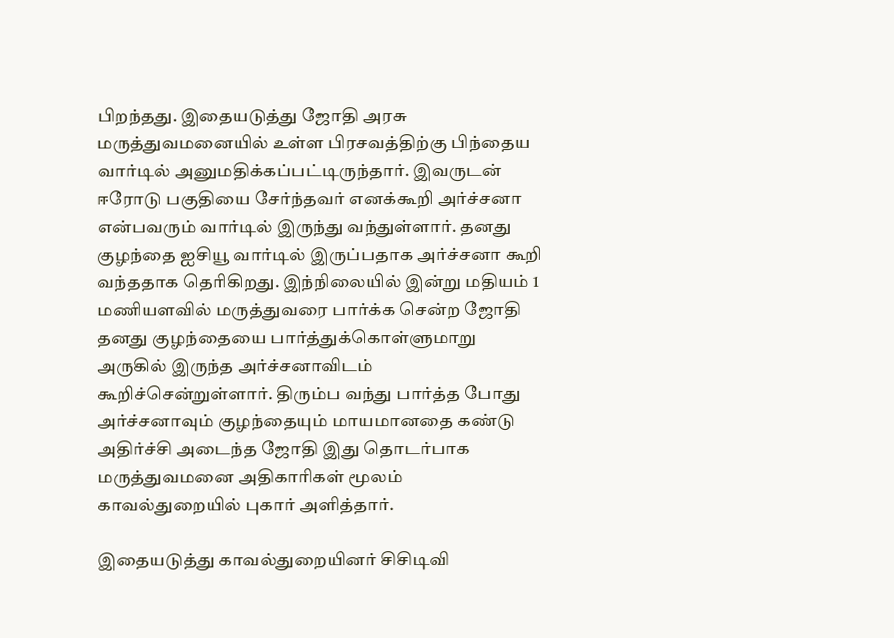பிறந்தது. இதையடுத்து ஜோதி அரசு மருத்துவமனையில் உள்ள பிரசவத்திற்கு பிந்தைய வார்டில் அனுமதிக்கப்பட்டிருந்தார். இவருடன் ஈரோடு பகுதியை சேர்ந்தவர் எனக்கூறி அர்ச்சனா என்பவரும் வார்டில் இருந்து வந்துள்ளார். தனது குழந்தை ஐசியூ வார்டில் இருப்பதாக அர்ச்சனா கூறி வந்ததாக தெரிகிறது. இந்நிலையில் இன்று மதியம் 1 மணியளவில் மருத்துவரை பார்க்க சென்ற ஜோதி தனது குழந்தையை பார்த்துக்கொள்ளுமாறு அருகில் இருந்த அர்ச்சனாவிடம் கூறிச்சென்றுள்ளார். திரும்ப வந்து பார்த்த போது அர்ச்சனாவும் குழந்தையும் மாயமானதை கண்டு அதிர்ச்சி அடைந்த ஜோதி இது தொடர்பாக மருத்துவமனை அதிகாரிகள் மூலம் காவல்துறையில் புகார் அளித்தார்.

இதையடுத்து காவல்துறையினர் சிசிடிவி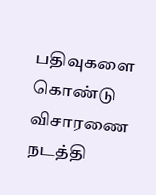பதிவுகளை கொண்டு விசாரணை நடத்தி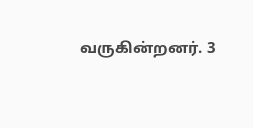வருகின்றனர். 3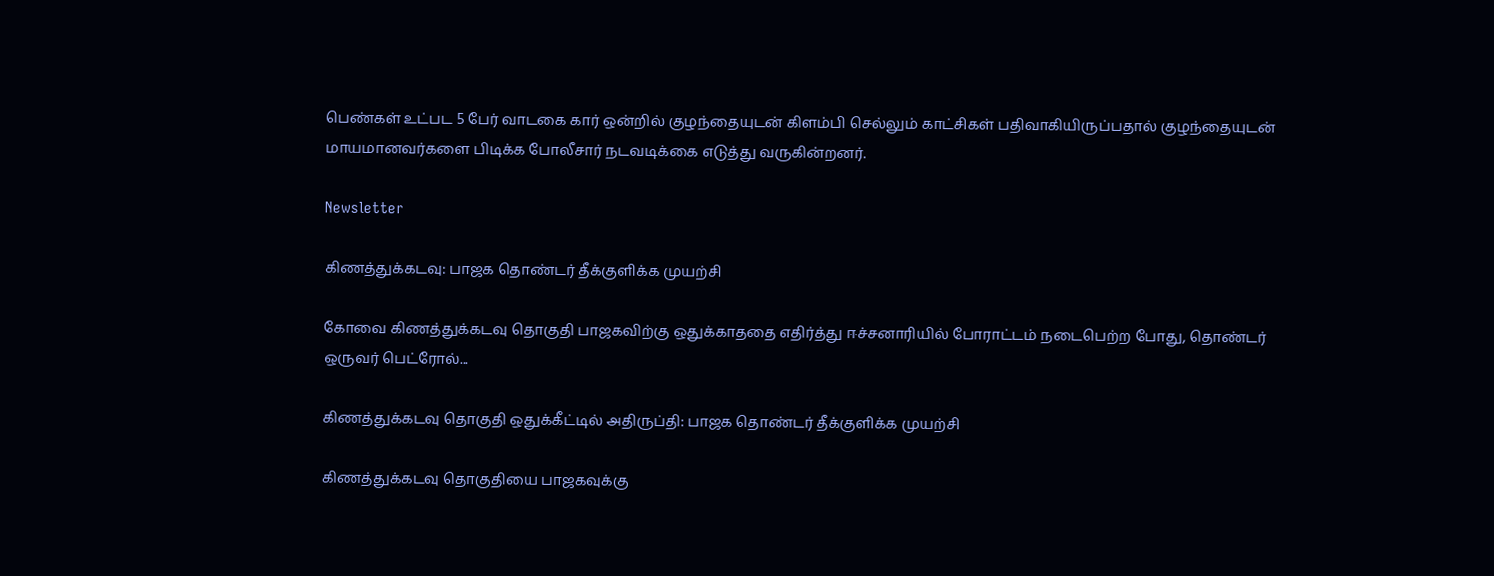பெண்கள் உட்பட 5 பேர் வாடகை கார் ஒன்றில் குழந்தையுடன் கிளம்பி செல்லும் காட்சிகள் பதிவாகியிருப்பதால் குழந்தையுடன் மாயமானவர்களை பிடிக்க போலீசார் நடவடிக்கை எடுத்து வருகின்றனர்.

Newsletter

கிணத்துக்கடவு: பாஜக தொண்டர் தீக்குளிக்க முயற்சி

கோவை கிணத்துக்கடவு தொகுதி பாஜகவிற்கு ஒதுக்காததை எதிர்த்து ஈச்சனாரியில் போராட்டம் நடைபெற்ற போது, தொண்டர் ஒருவர் பெட்ரோல்...

கிணத்துக்கடவு தொகுதி ஒதுக்கீட்டில் அதிருப்தி: பாஜக தொண்டர் தீக்குளிக்க முயற்சி

கிணத்துக்கடவு தொகுதியை பாஜகவுக்கு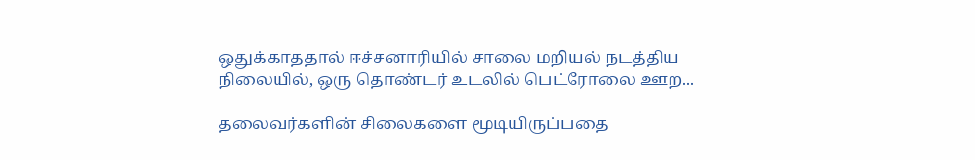ஒதுக்காததால் ஈச்சனாரியில் சாலை மறியல் நடத்திய நிலையில், ஒரு தொண்டர் உடலில் பெட்ரோலை ஊற...

தலைவர்களின் சிலைகளை மூடியிருப்பதை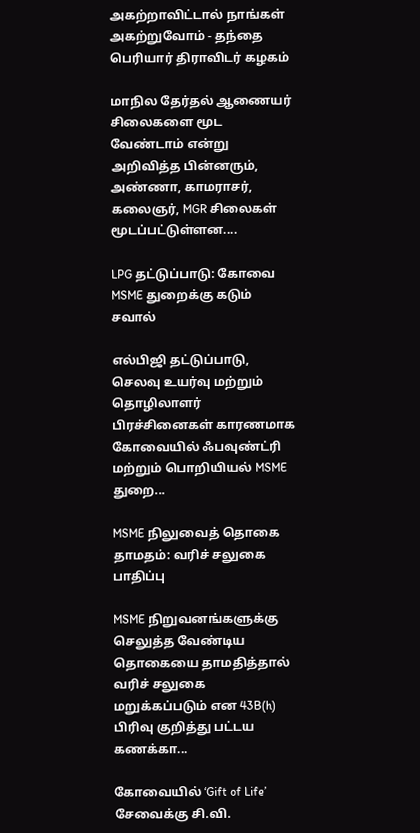அகற்றாவிட்டால் நாங்கள் அகற்றுவோம் - தந்தை பெரியார் திராவிடர் கழகம்

மாநில தேர்தல் ஆணையர் சிலைகளை மூட வேண்டாம் என்று அறிவித்த பின்னரும், அண்ணா, காமராசர், கலைஞர், MGR சிலைகள் மூடப்பட்டுள்ளன....

LPG தட்டுப்பாடு: கோவை MSME துறைக்கு கடும் சவால்

எல்பிஜி தட்டுப்பாடு, செலவு உயர்வு மற்றும் தொழிலாளர் பிரச்சினைகள் காரணமாக கோவையில் ஃபவுண்ட்ரி மற்றும் பொறியியல் MSME துறை...

MSME நிலுவைத் தொகை தாமதம்: வரிச் சலுகை பாதிப்பு

MSME நிறுவனங்களுக்கு செலுத்த வேண்டிய தொகையை தாமதித்தால் வரிச் சலுகை மறுக்கப்படும் என 43B(h) பிரிவு குறித்து பட்டய கணக்கா...

கோவையில் ‘Gift of Life’ சேவைக்கு சி.வி.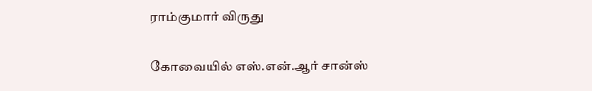ராம்குமார் விருது

கோவையில் எஸ்.என்.ஆர் சான்ஸ்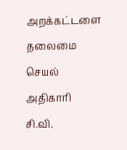அறக்கட்டளை தலைமை செயல் அதிகாரி சி.வி.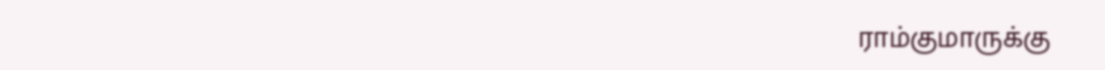ராம்குமாருக்கு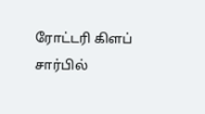ரோட்டரி கிளப் சார்பில்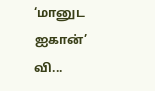‘மானுட ஐகான்’ வி...